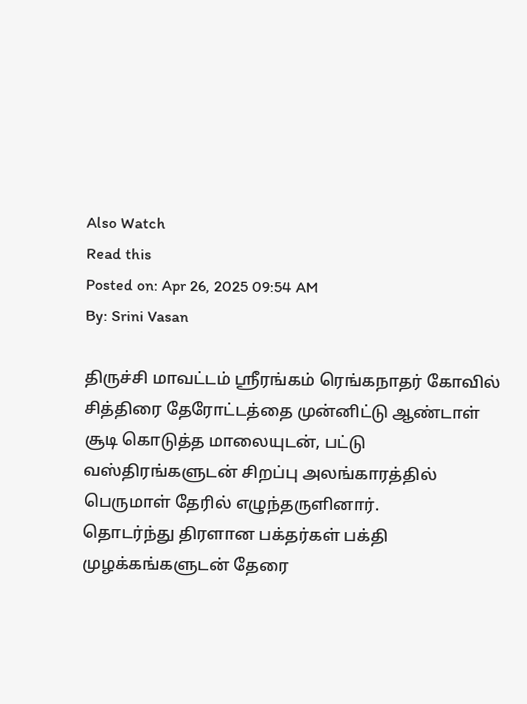Also Watch
Read this
Posted on: Apr 26, 2025 09:54 AM
By: Srini Vasan

திருச்சி மாவட்டம் ஸ்ரீரங்கம் ரெங்கநாதர் கோவில் சித்திரை தேரோட்டத்தை முன்னிட்டு ஆண்டாள் சூடி கொடுத்த மாலையுடன், பட்டு வஸ்திரங்களுடன் சிறப்பு அலங்காரத்தில் பெருமாள் தேரில் எழுந்தருளினார்.
தொடர்ந்து திரளான பக்தர்கள் பக்தி முழக்கங்களுடன் தேரை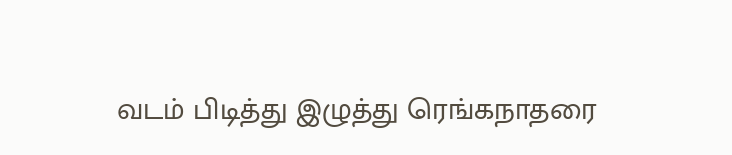வடம் பிடித்து இழுத்து ரெங்கநாதரை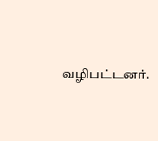வழிபட்டனர்.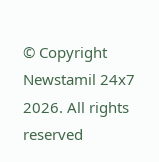© Copyright Newstamil 24x7 2026. All rights reserved